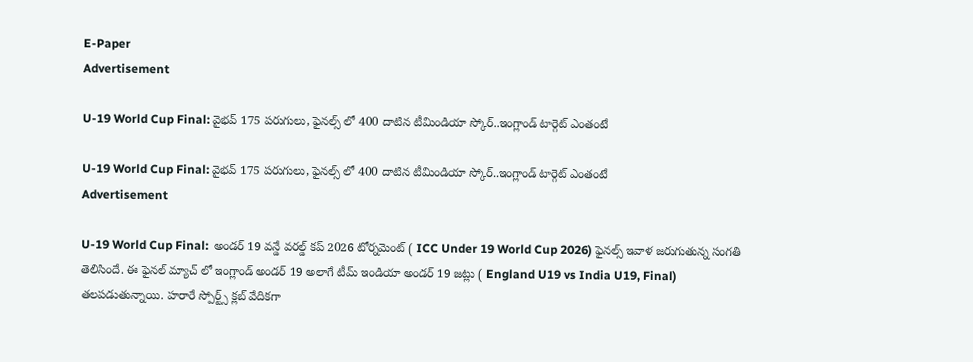E-Paper
Advertisement

U-19 World Cup Final: వైభ‌వ్ 175 ప‌రుగులు, ఫైన‌ల్స్ లో 400 దాటిన టీమిండియా స్కోర్‌..ఇంగ్లాండ్ టార్గెట్ ఎంతంటే

U-19 World Cup Final: వైభ‌వ్ 175 ప‌రుగులు, ఫైన‌ల్స్ లో 400 దాటిన టీమిండియా స్కోర్‌..ఇంగ్లాండ్ టార్గెట్ ఎంతంటే
Advertisement

U-19 World Cup Final:  అండర్ 19 వన్డే వరల్డ్ కప్ 2026 టోర్నమెంట్ ( ICC Under 19 World Cup 2026) ఫైనల్స్ ఇవాళ జరుగుతున్న సంగతి తెలిసిందే. ఈ ఫైనల్ మ్యాచ్ లో ఇంగ్లాండ్ అండర్ 19 అలాగే టీమ్ ఇండియా అండర్ 19 జట్లు ( England U19 vs India U19, Final) తలపడుతున్నాయి. హరారే స్పోర్ట్స్ క్లబ్ వేదికగా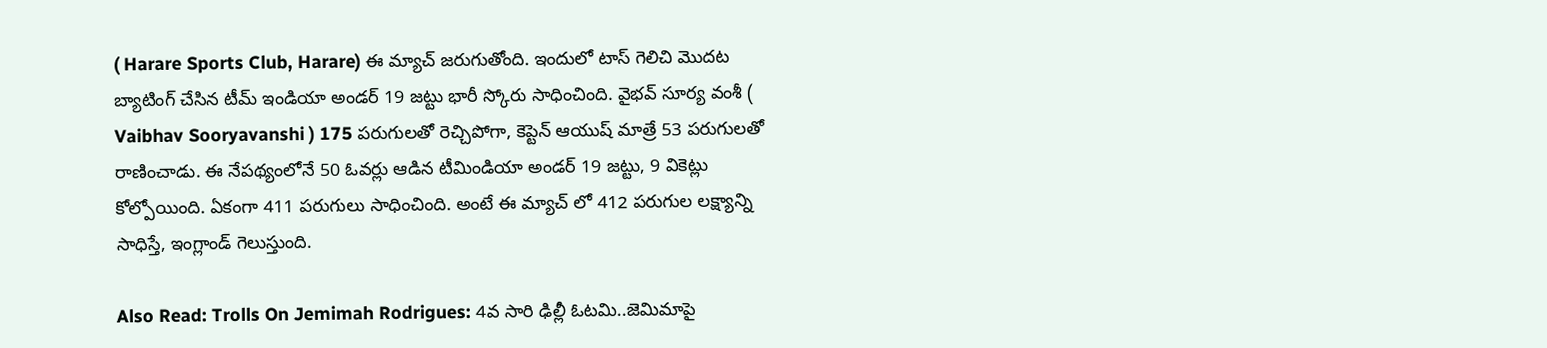( Harare Sports Club, Harare) ఈ మ్యాచ్ జరుగుతోంది. ఇందులో టాస్ గెలిచి మొదట బ్యాటింగ్ చేసిన టీమ్ ఇండియా అండర్ 19 జట్టు భారీ స్కోరు సాధించింది. వైభవ్ సూర్య వంశీ ( Vaibhav Sooryavanshi ) 175 పరుగులతో రెచ్చిపోగా, కెప్టెన్ ఆయుష్ మాత్రే 53 పరుగులతో రాణించాడు. ఈ నేపథ్యంలోనే 50 ఓవ‌ర్లు ఆడిన టీమిండియా అండ‌ర్ 19 జ‌ట్టు, 9 వికెట్లు కోల్పోయింది. ఏకంగా 411 ప‌రుగులు సాధించింది. అంటే ఈ మ్యాచ్ లో 412 ప‌రుగుల ల‌క్ష్యాన్ని సాధిస్తే, ఇంగ్లాండ్ గెలుస్తుంది.

Also Read: Trolls On Jemimah Rodrigues: 4వ సారి ఢిల్లీ ఓట‌మి..జెమిమాపై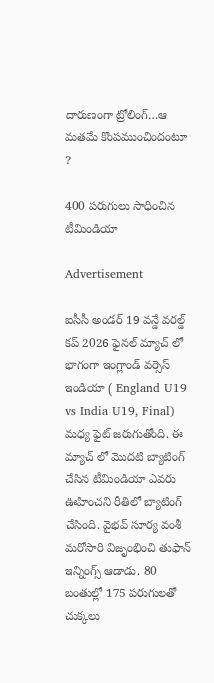దారుణంగా ట్రోలింగ్…ఆ మ‌త‌మే కొంపముంచిందంటూ ?

400 పరుగులు సాధించిన టీమిండియా

Advertisement

ఐసీసీ అండర్ 19 వన్డే వరల్డ్ కప్ 2026 ఫైనల్ మ్యాచ్ లో భాగంగా ఇంగ్లాండ్ వర్సెస్ ఇండియా ( England U19 vs India U19, Final) మధ్య ఫైట్ జరుగుతోంది. ఈ మ్యాచ్ లో మొదటి బ్యాటింగ్ చేసిన టీమిండియా ఎవరు ఊహించని రీతిలో బ్యాటింగ్ చేసింది. వైభవ్ సూర్య వంశీ మరోసారి విజృంభించి తుఫాన్ ఇన్నింగ్స్ ఆడాడు. 80 బంతుల్లో 175 పరుగులతో చుక్కలు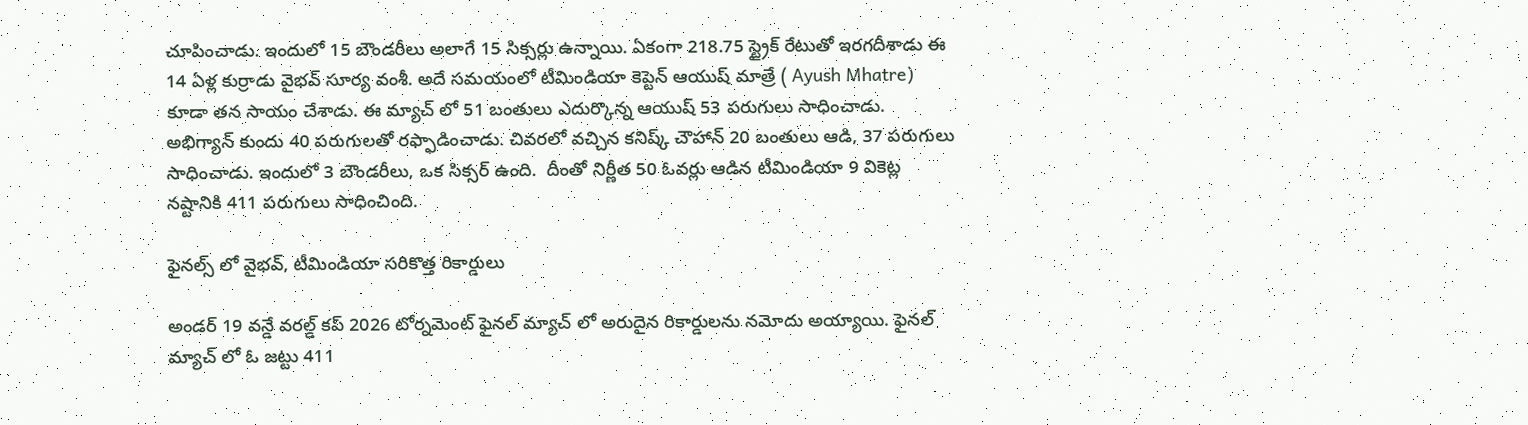చూపించాడు. ఇందులో 15 బౌండరీలు అలాగే 15 సిక్సర్లు ఉన్నాయి. ఏకంగా 218.75 స్ట్రైక్ రేటుతో ఇరగదీశాడు ఈ 14 ఏళ్ల కుర్రాడు వైభవ్ సూర్య వంశీ. అదే సమయంలో టీమిండియా కెప్టెన్ ఆయుష్ మాత్రే ( Ayush Mhatre) కూడా తన సాయం చేశాడు. ఈ మ్యాచ్ లో 51 బంతులు ఎదుర్కొన్న ఆయుష్ 53 పరుగులు సాధించాడు. అభిగ్యాన్ కుందు 40 పరుగులతో రఫ్ఫాడించాడు. చివ‌ర‌లో వ‌చ్చిన‌ కనిష్క్ చౌహాన్ 20 బంతులు ఆడి, 37 ప‌రుగులు సాధించాడు. ఇందులో 3 బౌండ‌రీలు, ఒక సిక్స‌ర్ ఉంది.  దీంతో నిర్ణీత‌ 50 ఓవర్లు ఆడిన టీమిండియా 9 వికెట్ల నష్టానికి 411 పరుగులు సాధించింది.

ఫైన‌ల్స్ లో వైభ‌వ్, టీమిండియా స‌రికొత్త రికార్డులు

అండర్ 19 వన్డే వరల్డ్ కప్ 2026 టోర్నమెంట్ ఫైనల్ మ్యాచ్ లో అరుదైన రికార్డులను నమోదు అయ్యాయి. ఫైనల్ మ్యాచ్ లో ఓ జ‌ట్టు 411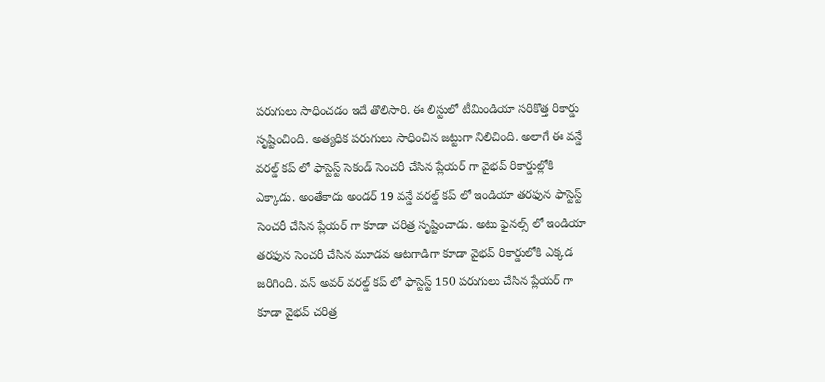పరుగులు సాధించడం ఇదే తొలిసారి. ఈ లిస్టులో టీమిండియా సరికొత్త రికార్డు సృష్టించింది. అత్యధిక పరుగులు సాధించిన జట్టుగా నిలిచింది. అలాగే ఈ వన్డే వరల్డ్ కప్ లో ఫాస్టెస్ట్ సెకండ్ సెంచరీ చేసిన ప్లేయర్ గా వైభవ్ రికార్డుల్లోకి ఎక్కాడు. అంతేకాదు అండర్ 19 వన్డే వరల్డ్ కప్ లో ఇండియా తరఫున ఫాస్టెస్ట్ సెంచరీ చేసిన ప్లేయర్ గా కూడా చరిత్ర సృష్టించాడు. అటు ఫైనల్స్ లో ఇండియా తరఫున సెంచరీ చేసిన మూడవ ఆటగాడిగా కూడా వైభవ్ రికార్డులోకి ఎక్కడ జరిగింది. వన్ అవర్ వరల్డ్ కప్ లో ఫాస్టెస్ట్ 150 పరుగులు చేసిన ప్లేయర్ గా కూడా వైభవ్ చరిత్ర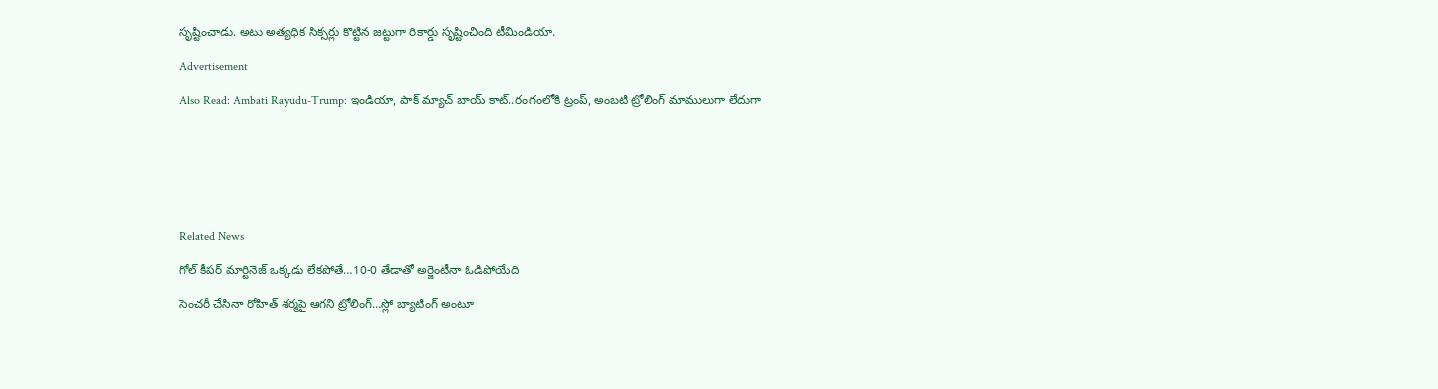సృష్టించాడు. అటు అత్యధిక సిక్సర్లు కొట్టిన జట్టుగా రికార్డు సృష్టించింది టీమిండియా.

Advertisement

Also Read: Ambati Rayudu-Trump: ఇండియా, పాక్ మ్యాచ్ బాయ్ కాట్‌..రంగంలోకి ట్రంప్‌, అంబ‌టి ట్రోలింగ్ మాములుగా లేదుగా







Related News

గోల్ కీపర్ మార్టినెజ్ ఒక్క‌డు లేక‌పోతే…10-0 తేడాతో అర్జెంటీనా ఓడిపోయేది

సెంచ‌రీ చేసినా రోహిత్ శ‌ర్మ‌పై ఆగ‌ని ట్రోలింగ్…స్లో బ్యాటింగ్ అంటూ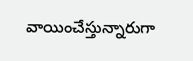వాయించేస్తున్నారుగా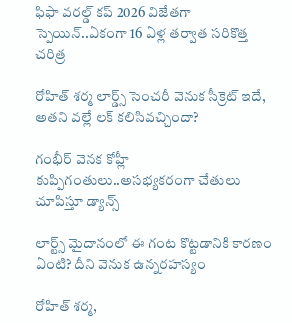ఫిఫా వ‌ర‌ల్డ్ క‌ప్ 2026 విజేతగా స్పెయిన్‌..ఏకంగా 16 ఏళ్ల త‌ర్వాత స‌రికొత్త చ‌రిత్ర‌

రోహిత్ శ‌ర్మ లార్డ్స్ సెంచ‌రీ వెనుక సీక్రెట్ ఇదే, అత‌ని వ‌ల్లే ల‌క్ క‌లిసివ‌చ్చిందా?

గంభీర్ వెనక కోహ్లీ కుప్పిగంతులు..అస‌భ్యక‌రంగా చేతులు చూపిస్తూ డ్యాన్స్

లార్ట్స్ మైదానంలో ఈ గంట కొట్ట‌డానికి కార‌ణం ఏంటి? దీని వెనుక ఉన్న‌ర‌హ‌స్యం

రోహిత్ శ‌ర్మ‌,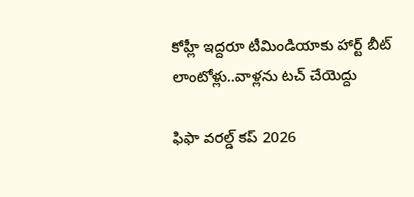కోహ్లీ ఇద్ద‌రూ టీమిండియాకు హార్ట్ బీట్ లాంటోళ్లు..వాళ్ల‌ను ట‌చ్ చేయెద్దు

ఫిఫా వ‌ర‌ల్డ్ క‌ప్ 2026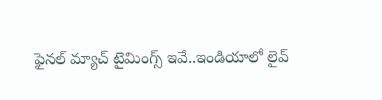ఫైన‌ల్ మ్యాచ్ టైమింగ్స్ ఇవే..ఇండియాలో లైవ్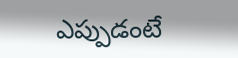ఎప్పుడంటే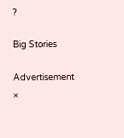?

Big Stories

Advertisement
×